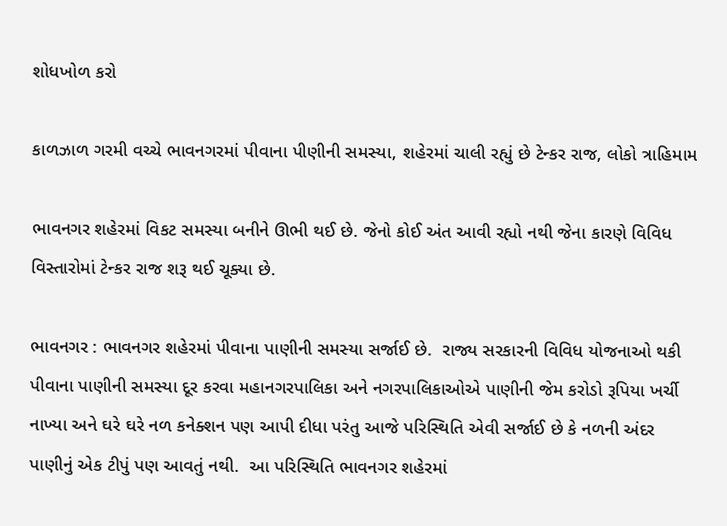શોધખોળ કરો

કાળઝાળ ગરમી વચ્ચે ભાવનગરમાં પીવાના પીણીની સમસ્યા, શહેરમાં ચાલી રહ્યું છે ટેન્કર રાજ, લોકો ત્રાહિમામ

ભાવનગર શહેરમાં વિકટ સમસ્યા બનીને ઊભી થઈ છે. જેનો કોઈ અંત આવી રહ્યો નથી જેના કારણે વિવિધ વિસ્તારોમાં ટેન્કર રાજ શરૂ થઈ ચૂક્યા છે.

ભાવનગર : ભાવનગર શહેરમાં પીવાના પાણીની સમસ્યા સર્જાઈ છે.  રાજ્ય સરકારની વિવિધ યોજનાઓ થકી પીવાના પાણીની સમસ્યા દૂર કરવા મહાનગરપાલિકા અને નગરપાલિકાઓએ પાણીની જેમ કરોડો રૂપિયા ખર્ચી નાખ્યા અને ઘરે ઘરે નળ કનેક્શન પણ આપી દીધા પરંતુ આજે પરિસ્થિતિ એવી સર્જાઈ છે કે નળની અંદર પાણીનું એક ટીપું પણ આવતું નથી.  આ પરિસ્થિતિ ભાવનગર શહેરમાં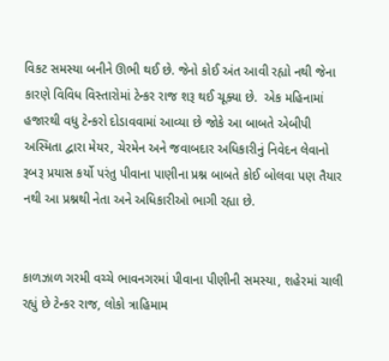વિકટ સમસ્યા બનીને ઊભી થઈ છે. જેનો કોઈ અંત આવી રહ્યો નથી જેના કારણે વિવિધ વિસ્તારોમાં ટેન્કર રાજ શરૂ થઈ ચૂક્યા છે.  એક મહિનામાં હજારથી વધુ ટેન્કરો દોડાવવામાં આવ્યા છે જોકે આ બાબતે એબીપી અસ્મિતા દ્વારા મેયર, ચેરમેન અને જવાબદાર અધિકારીનું નિવેદન લેવાનો રૂબરૂ પ્રયાસ કર્યો પરંતુ પીવાના પાણીના પ્રશ્ન બાબતે કોઈ બોલવા પણ તૈયાર નથી આ પ્રશ્નથી નેતા અને અધિકારીઓ ભાગી રહ્યા છે.


કાળઝાળ ગરમી વચ્ચે ભાવનગરમાં પીવાના પીણીની સમસ્યા, શહેરમાં ચાલી રહ્યું છે ટેન્કર રાજ, લોકો ત્રાહિમામ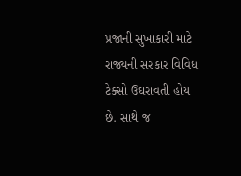પ્રજાની સુખાકારી માટે રાજ્યની સરકાર વિવિધ ટેક્સો ઉઘરાવતી હોય છે. સાથે જ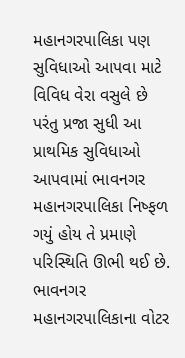મહાનગરપાલિકા પણ સુવિધાઓ આપવા માટે વિવિધ વેરા વસુલે છે પરંતુ પ્રજા સુધી આ પ્રાથમિક સુવિધાઓ આપવામાં ભાવનગર મહાનગરપાલિકા નિષ્ફળ ગયું હોય તે પ્રમાણે પરિસ્થિતિ ઊભી થઈ છે. ભાવનગર મહાનગરપાલિકાના વોટર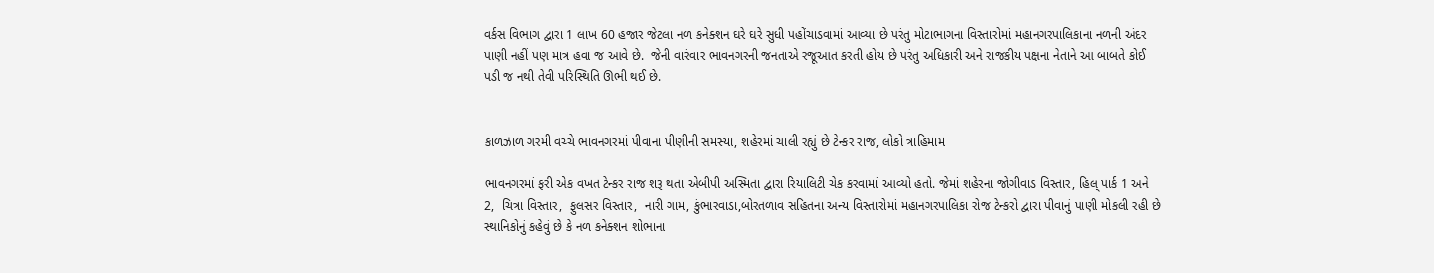વર્કસ વિભાગ દ્વારા 1 લાખ 60 હજાર જેટલા નળ કનેક્શન ઘરે ઘરે સુધી પહોંચાડવામાં આવ્યા છે પરંતુ મોટાભાગના વિસ્તારોમાં મહાનગરપાલિકાના નળની અંદર પાણી નહીં પણ માત્ર હવા જ આવે છે.  જેની વારંવાર ભાવનગરની જનતાએ રજૂઆત કરતી હોય છે પરંતુ અધિકારી અને રાજકીય પક્ષના નેતાને આ બાબતે કોઈ પડી જ નથી તેવી પરિસ્થિતિ ઊભી થઈ છે.


કાળઝાળ ગરમી વચ્ચે ભાવનગરમાં પીવાના પીણીની સમસ્યા, શહેરમાં ચાલી રહ્યું છે ટેન્કર રાજ, લોકો ત્રાહિમામ

ભાવનગરમાં ફરી એક વખત ટેન્કર રાજ શરૂ થતા એબીપી અસ્મિતા દ્વારા રિયાલિટી ચેક કરવામાં આવ્યો હતો. જેમાં શહેરના જોગીવાડ વિસ્તાર, હિલ્ પાર્ક 1 અને 2,  ચિત્રા વિસ્તાર,  ફુલસર વિસ્તાર,  નારી ગામ, કુંભારવાડા,બોરતળાવ સહિતના અન્ય વિસ્તારોમાં મહાનગરપાલિકા રોજ ટેન્કરો દ્વારા પીવાનું પાણી મોકલી રહી છે સ્થાનિકોનું કહેવું છે કે નળ કનેક્શન શોભાના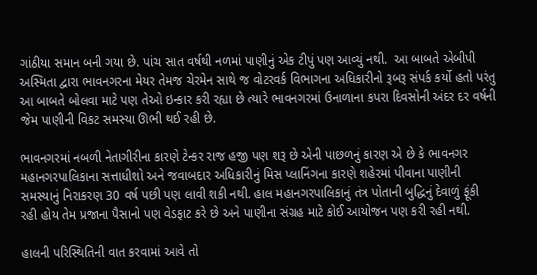ગાંઠીયા સમાન બની ગયા છે. પાંચ સાત વર્ષથી નળમાં પાણીનું એક ટીપું પણ આવ્યું નથી.  આ બાબતે એબીપી અસ્મિતા દ્વારા ભાવનગરના મેયર તેમજ ચેરમેન સાથે જ વોટરવર્ક વિભાગના અધિકારીનો રૂબરૂ સંપર્ક કર્યો હતો પરંતુ આ બાબતે બોલવા માટે પણ તેઓ ઇન્કાર કરી રહ્યા છે ત્યારે ભાવનગરમાં ઉનાળાના કપરા દિવસોની અંદર દર વર્ષની જેમ પાણીની વિકટ સમસ્યા ઊભી થઈ રહી છે.

ભાવનગરમાં નબળી નેતાગીરીના કારણે ટેન્કર રાજ હજી પણ શરૂ છે એની પાછળનું કારણ એ છે કે ભાવનગર મહાનગરપાલિકાના સત્તાધીશો અને જવાબદાર અધિકારીનું મિસ પ્લાનિંગના કારણે શહેરમાં પીવાના પાણીની સમસ્યાનું નિરાકરણ 30 વર્ષ પછી પણ લાવી શકી નથી. હાલ મહાનગરપાલિકાનું તંત્ર પોતાની બુદ્ધિનું દેવાળું ફૂંકી રહી હોય તેમ પ્રજાના પૈસાનો પણ વેડફાટ કરે છે અને પાણીના સંગ્રહ માટે કોઈ આયોજન પણ કરી રહી નથી.

હાલની પરિસ્થિતિની વાત કરવામાં આવે તો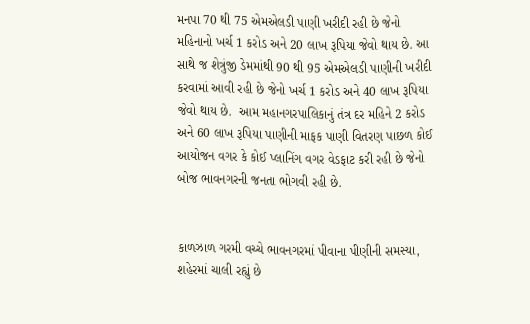મનપા 70 થી 75 એમએલડી પાણી ખરીદી રહી છે જેનો મહિનાનો ખર્ચ 1 કરોડ અને 20 લાખ રૂપિયા જેવો થાય છે. આ સાથે જ શેત્રુંજી ડેમમાંથી 90 થી 95 એમએલડી પાણીની ખરીદી કરવામાં આવી રહી છે જેનો ખર્ચ 1 કરોડ અને 40 લાખ રૂપિયા જેવો થાય છે.  આમ મહાનગરપાલિકાનું તંત્ર દર મહિને 2 કરોડ અને 60 લાખ રૂપિયા પાણીની માફક પાણી વિતરણ પાછળ કોઈ આયોજન વગર કે કોઈ પ્લાનિંગ વગર વેડફાટ કરી રહી છે જેનો બોજ ભાવનગરની જનતા ભોગવી રહી છે.


કાળઝાળ ગરમી વચ્ચે ભાવનગરમાં પીવાના પીણીની સમસ્યા, શહેરમાં ચાલી રહ્યું છે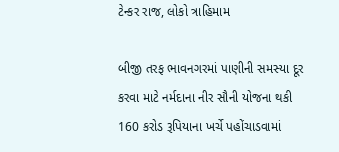ટેન્કર રાજ, લોકો ત્રાહિમામ

બીજી તરફ ભાવનગરમાં પાણીની સમસ્યા દૂર કરવા માટે નર્મદાના નીર સૌની યોજના થકી 160 કરોડ રૂપિયાના ખર્ચે પહોંચાડવામાં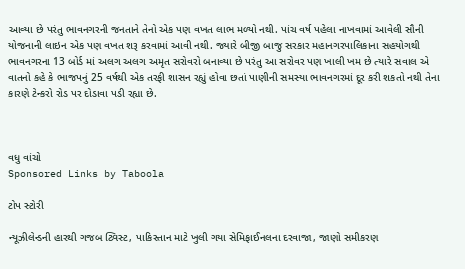આવ્યા છે પરંતુ ભાવનગરની જનતાને તેનો એક પણ વખત લાભ મળ્યો નથી. પાંચ વર્ષ પહેલા નાખવામાં આવેલી સૌની યોજનાની લાઇન એક પણ વખત શરૂ કરવામાં આવી નથી. જ્યારે બીજી બાજુ સરકાર મહાનગરપાલિકાના સહયોગથી ભાવનગરના 13 બોર્ડ માં અલગ અલગ અમૃત સરોવરો બનાવ્યા છે પરંતુ આ સરોવર પણ ખાલી ખમ છે ત્યારે સવાલ એ વાતનો કહે કે ભાજપનું 25 વર્ષથી એક તરફી શાસન રહ્યું હોવા છતાં પાણીની સમસ્યા ભાવનગરમાં દૂર કરી શકતો નથી તેના કારણે ટેન્કરો રોડ પર દોડાવા પડી રહ્યા છે.



વધુ વાંચો
Sponsored Links by Taboola

ટોપ સ્ટોરી

ન્યૂઝીલેન્ડની હારથી ગજબ ટ્વિસ્ટ, પાકિસ્તાન માટે ખુલી ગયા સેમિફાઈનલના દરવાજા, જાણો સમીકરણ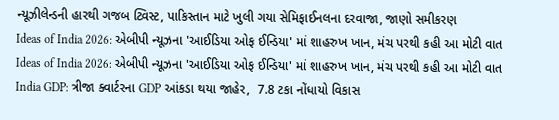ન્યૂઝીલેન્ડની હારથી ગજબ ટ્વિસ્ટ, પાકિસ્તાન માટે ખુલી ગયા સેમિફાઈનલના દરવાજા, જાણો સમીકરણ
Ideas of India 2026: એબીપી ન્યૂઝના 'આઈડિયા ઓફ ઈન્ડિયા' માં શાહરુખ ખાન, મંચ પરથી કહી આ મોટી વાત
Ideas of India 2026: એબીપી ન્યૂઝના 'આઈડિયા ઓફ ઈન્ડિયા' માં શાહરુખ ખાન, મંચ પરથી કહી આ મોટી વાત
India GDP: ત્રીજા ક્વાર્ટરના GDP આંકડા થયા જાહેર,  7.8 ટકા નોંધાયો વિકાસ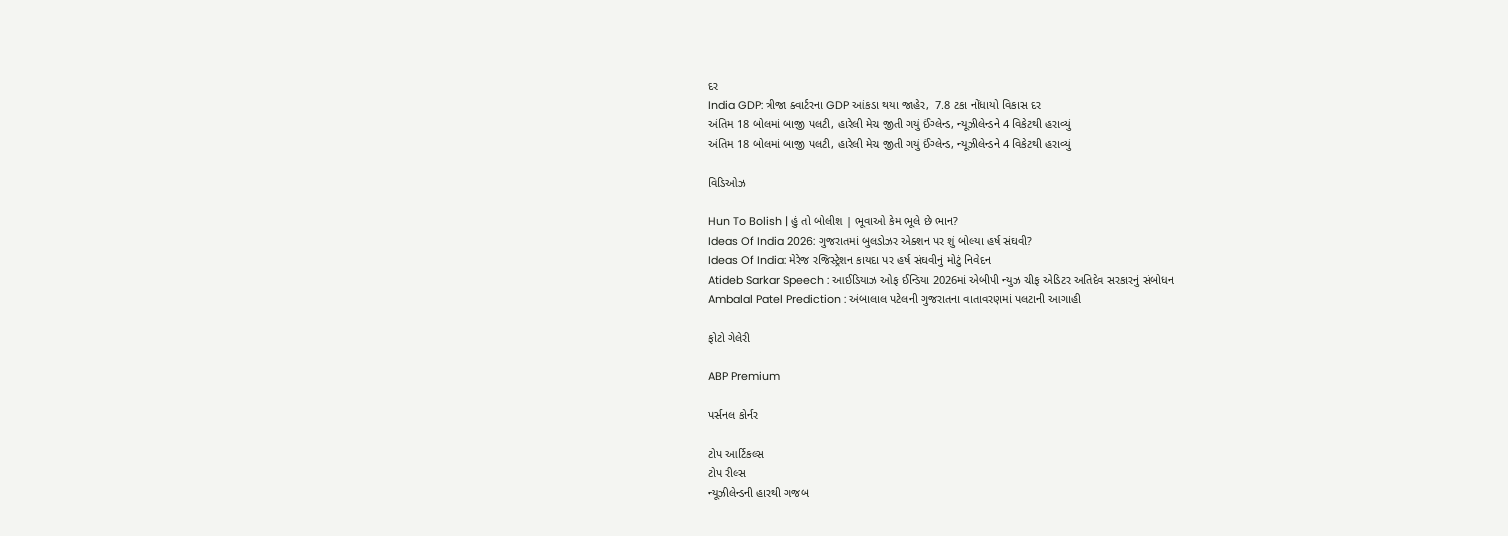દર
India GDP: ત્રીજા ક્વાર્ટરના GDP આંકડા થયા જાહેર,  7.8 ટકા નોંધાયો વિકાસ દર
અંતિમ 18 બોલમાં બાજી પલટી, હારેલી મેચ જીતી ગયું ઈંગ્લેન્ડ, ન્યૂઝીલેન્ડને 4 વિકેટથી હરાવ્યું
અંતિમ 18 બોલમાં બાજી પલટી, હારેલી મેચ જીતી ગયું ઈંગ્લેન્ડ, ન્યૂઝીલેન્ડને 4 વિકેટથી હરાવ્યું

વિડિઓઝ

Hun To Bolish | હું તો બોલીશ | ભૂવાઓ કેમ ભૂલે છે ભાન?
Ideas Of India 2026: ગુજરાતમાં બુલડોઝર એક્શન પર શું બોલ્યા હર્ષ સંઘવી?
Ideas Of India: મેરેજ રજિસ્ટ્રેશન કાયદા પર હર્ષ સંઘવીનું મોટું નિવેદન
Atideb Sarkar Speech : આઈડિયાઝ ઓફ ઈન્ડિયા 2026માં એબીપી ન્યુઝ ચીફ એડિટર અતિદેવ સરકારનું સંબોધન
Ambalal Patel Prediction : અંબાલાલ પટેલની ગુજરાતના વાતાવરણમાં પલટાની આગાહી

ફોટો ગેલેરી

ABP Premium

પર્સનલ કોર્નર

ટોપ આર્ટિકલ્સ
ટોપ રીલ્સ
ન્યૂઝીલેન્ડની હારથી ગજબ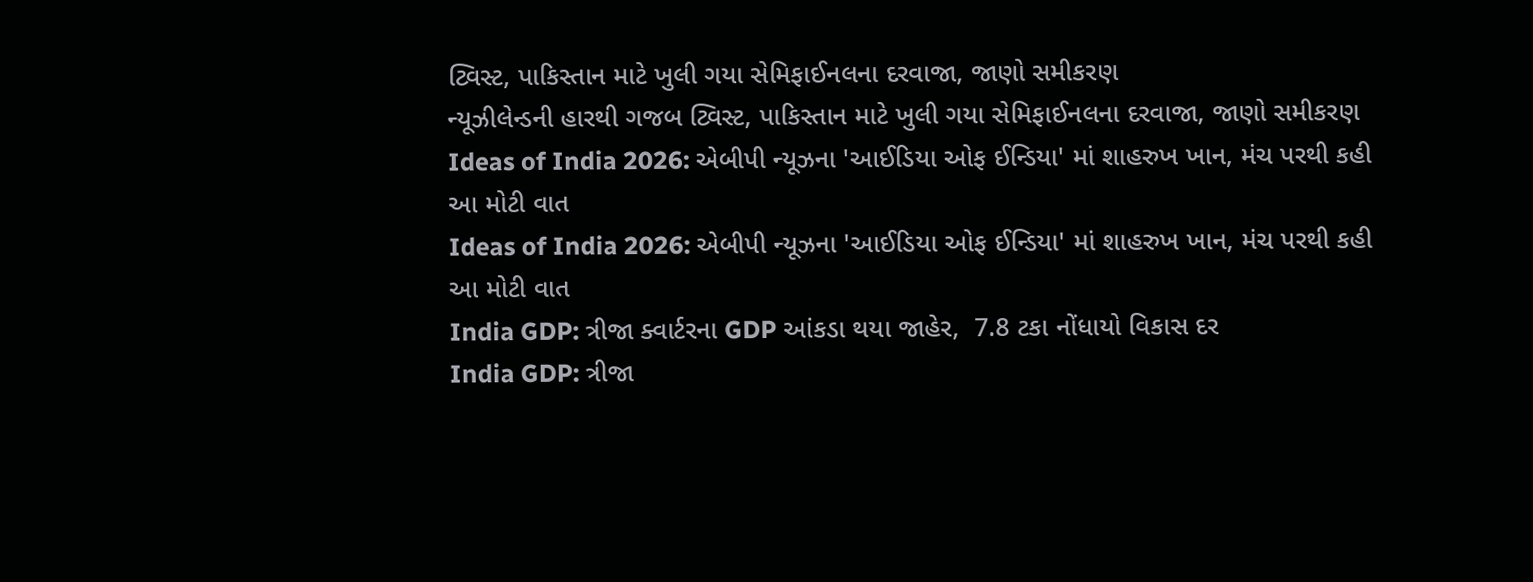ટ્વિસ્ટ, પાકિસ્તાન માટે ખુલી ગયા સેમિફાઈનલના દરવાજા, જાણો સમીકરણ
ન્યૂઝીલેન્ડની હારથી ગજબ ટ્વિસ્ટ, પાકિસ્તાન માટે ખુલી ગયા સેમિફાઈનલના દરવાજા, જાણો સમીકરણ
Ideas of India 2026: એબીપી ન્યૂઝના 'આઈડિયા ઓફ ઈન્ડિયા' માં શાહરુખ ખાન, મંચ પરથી કહી આ મોટી વાત
Ideas of India 2026: એબીપી ન્યૂઝના 'આઈડિયા ઓફ ઈન્ડિયા' માં શાહરુખ ખાન, મંચ પરથી કહી આ મોટી વાત
India GDP: ત્રીજા ક્વાર્ટરના GDP આંકડા થયા જાહેર,  7.8 ટકા નોંધાયો વિકાસ દર
India GDP: ત્રીજા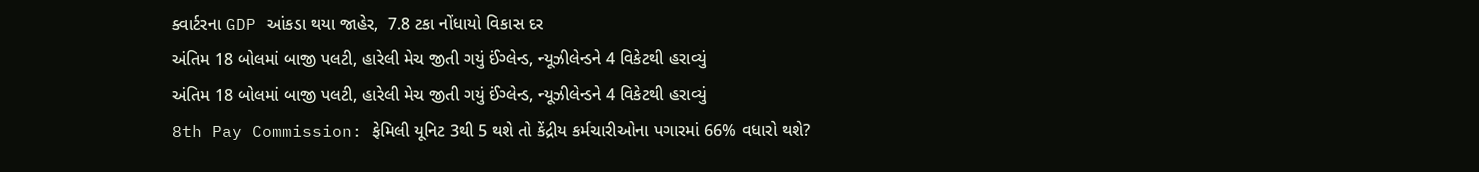ક્વાર્ટરના GDP આંકડા થયા જાહેર,  7.8 ટકા નોંધાયો વિકાસ દર
અંતિમ 18 બોલમાં બાજી પલટી, હારેલી મેચ જીતી ગયું ઈંગ્લેન્ડ, ન્યૂઝીલેન્ડને 4 વિકેટથી હરાવ્યું
અંતિમ 18 બોલમાં બાજી પલટી, હારેલી મેચ જીતી ગયું ઈંગ્લેન્ડ, ન્યૂઝીલેન્ડને 4 વિકેટથી હરાવ્યું
8th Pay Commission: ફેમિલી યૂનિટ 3થી 5 થશે તો કેંદ્રીય કર્મચારીઓના પગારમાં 66% વધારો થશે?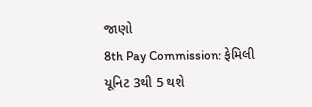જાણો
8th Pay Commission: ફેમિલી યૂનિટ 3થી 5 થશે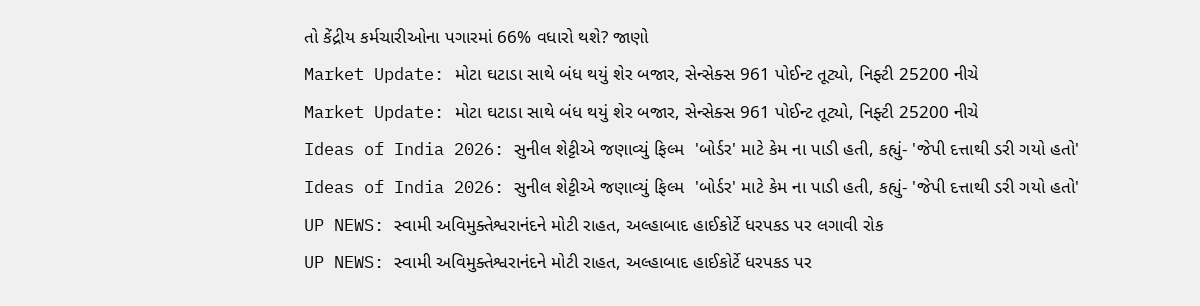તો કેંદ્રીય કર્મચારીઓના પગારમાં 66% વધારો થશે? જાણો
Market Update: મોટા ઘટાડા સાથે બંધ થયું શેર બજાર, સેન્સેક્સ 961 પોઈન્ટ તૂટ્યો, નિફ્ટી 25200 નીચે
Market Update: મોટા ઘટાડા સાથે બંધ થયું શેર બજાર, સેન્સેક્સ 961 પોઈન્ટ તૂટ્યો, નિફ્ટી 25200 નીચે
Ideas of India 2026: સુનીલ શેટ્ટીએ જણાવ્યું ફિલ્મ  'બોર્ડર' માટે કેમ ના પાડી હતી, કહ્યું- 'જેપી દત્તાથી ડરી ગયો હતો'
Ideas of India 2026: સુનીલ શેટ્ટીએ જણાવ્યું ફિલ્મ  'બોર્ડર' માટે કેમ ના પાડી હતી, કહ્યું- 'જેપી દત્તાથી ડરી ગયો હતો'
UP NEWS: સ્વામી અવિમુક્તેશ્વરાનંદને મોટી રાહત, અલ્હાબાદ હાઈકોર્ટે ધરપકડ પર લગાવી રોક
UP NEWS: સ્વામી અવિમુક્તેશ્વરાનંદને મોટી રાહત, અલ્હાબાદ હાઈકોર્ટે ધરપકડ પર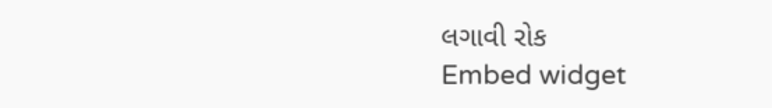લગાવી રોક
Embed widget